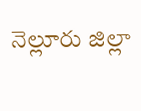నెల్లూరు జిల్లా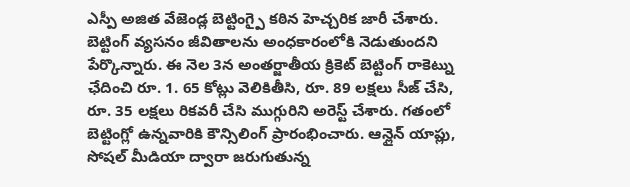ఎస్పీ అజిత వేజెండ్ల బెట్టింగ్పై కఠిన హెచ్చరిక జారీ చేశారు. బెట్టింగ్ వ్యసనం జీవితాలను అంధకారంలోకి నెడుతుందని పేర్కొన్నారు. ఈ నెల 3న అంతర్జాతీయ క్రికెట్ బెట్టింగ్ రాకెట్ను ఛేదించి రూ. 1. 65 కోట్లు వెలికితీసి, రూ. 89 లక్షలు సీజ్ చేసి, రూ. 35 లక్షలు రికవరీ చేసి ముగ్గురిని అరెస్ట్ చేశారు. గతంలో బెట్టింగ్లో ఉన్నవారికి కౌన్సిలింగ్ ప్రారంభించారు. ఆన్లైన్ యాప్లు, సోషల్ మీడియా ద్వారా జరుగుతున్న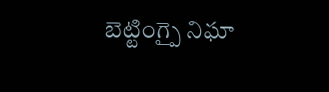బెట్టింగ్పై నిఘా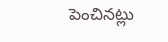పెంచినట్లు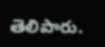తెలిపారు.